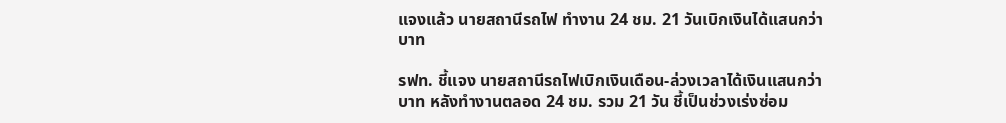แจงแล้ว นายสถานีรถไฟ ทำงาน 24 ชม. 21 วันเบิกเงินได้แสนกว่าบาท

รฟท. ชี้แจง นายสถานีรถไฟเบิกเงินเดือน-ล่วงเวลาได้เงินแสนกว่าบาท หลังทำงานตลอด 24 ชม. รวม 21 วัน ชี้เป็นช่วงเร่งซ่อม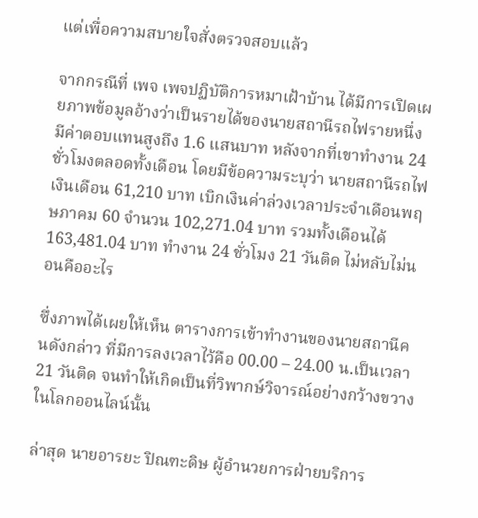แต่เพื่อความสบายใจสั่งตรวจสอบแล้ว

จากกรณีที่ เพจ เพจปฏิบัติการหมาเฝ้าบ้าน ได้มีการเปิดเผยภาพข้อมูลอ้างว่าเป็นรายได้ของนายสถานีรถไฟรายหนึ่ง มีค่าตอบแทนสูงถึง 1.6 แสนบาท หลังจากที่เขาทำงาน 24 ชั่วโมงตลอดทั้งเดือน โดยมีข้อความระบุว่า นายสถานีรถไฟ เงินเดือน 61,210 บาท เบิกเงินค่าล่วงเวลาประจำเดือนพฤษภาคม 60 จำนวน 102,271.04 บาท รวมทั้งเดือนได้ 163,481.04 บาท ทำงาน 24 ชั่วโมง 21 วันติด ไม่หลับไม่นอนคืออะไร

ซึ่งภาพได้เผยให้เห็น ตารางการเข้าทำงานของนายสถานีคนดังกล่าว ที่มีการลงเวลาไว้คือ 00.00 – 24.00 น.เป็นเวลา 21 วันติด จนทำให้เกิดเป็นที่วิพากษ์วิจารณ์อย่างกว้างขวางในโลกออนไลน์นั้น

ล่าสุด นายอารยะ ปิณฑะดิษ ผู้อำนวยการฝ่ายบริการ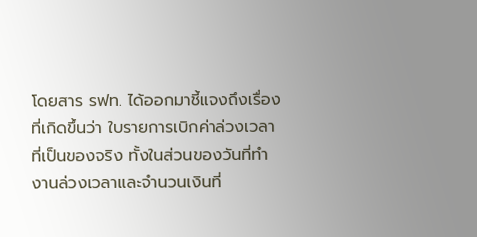โดยสาร รฟท. ได้ออกมาชี้แจงถึงเรื่องที่เกิดขึ้นว่า ใบรายการเบิกค่าล่วงเวลาที่เป็นของจริง ทั้งในส่วนของวันที่ทำงานล่วงเวลาและจำนวนเงินที่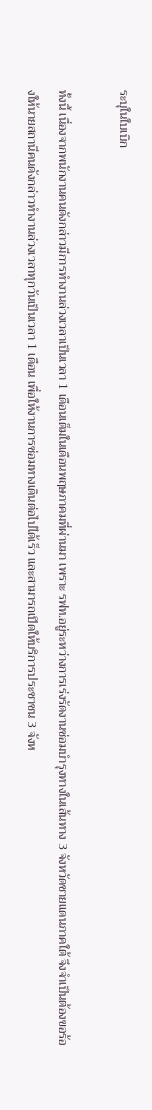ระบุในใบเบิก

ทั้งนี้ เนื่องจากพนักงานคนดังกล่าวมีการทำงานล่วงเวลาเป็นเวลา 1 เดือนเต็มในเดือนพฤษภาคมที่ผ่านมา เพราะ รฟท.อยู่ระหว่างการเร่งรัดงานซ่อมบำรุงทางในเส้นทาง 3 จังหวัดชายแดนภาคใต้ จึงจำเป็นต้องขอร้องให้นายสถานีคนดังกล่าวทำงานล่วงเวลาทุกวันเป็นเวลา 1 เดือน เพื่อให้งานการซ่อมทางเดินต่อไปได้เร็ว และสามารถเปิดให้บริการประชาชน 3 จังห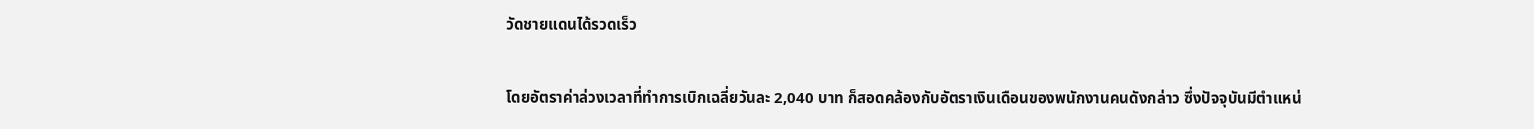วัดชายแดนได้รวดเร็ว

โดยอัตราค่าล่วงเวลาที่ทำการเบิกเฉลี่ยวันละ 2,040 บาท ก็สอดคล้องกับอัตราเงินเดือนของพนักงานคนดังกล่าว ซึ่งปัจจุบันมีตำแหน่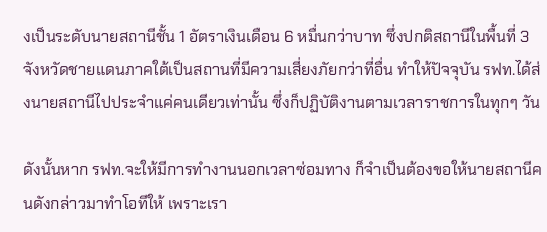งเป็นระดับนายสถานีชั้น 1 อัตราเงินเดือน 6 หมื่นกว่าบาท ซึ่งปกติสถานีในพื้นที่ 3 จังหวัดชายแดนภาคใต้เป็นสถานที่มีความเสี่ยงภัยกว่าที่อื่น ทำให้ปัจจุบัน รฟท.ได้ส่งนายสถานีไปประจำแค่คนเดียวเท่านั้น ซึ่งก็ปฏิบัติงานตามเวลาราชการในทุกๆ วัน

ดังนั้นหาก รฟท.จะให้มีการทำงานนอกเวลาซ่อมทาง ก็จำเป็นต้องขอให้นายสถานีคนดังกล่าวมาทำโอทีให้ เพราะเรา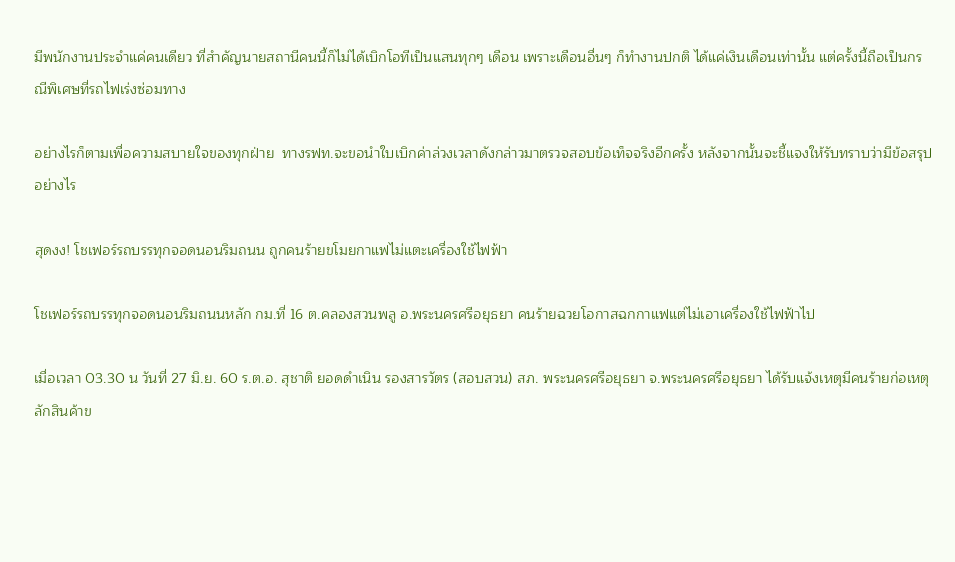มีพนักงานประจำแค่คนเดียว ที่สำคัญนายสถานีคนนี้ก็ไม่ได้เบิกโอทีเป็นแสนทุกๆ เดือน เพราะเดือนอื่นๆ ก็ทำงานปกติ ได้แค่เงินเดือนเท่านั้น แต่ครั้งนี้ถือเป็นกรณีพิเศษที่รถไฟเร่งซ่อมทาง

อย่างไรก็ตามเพื่อความสบายใจของทุกฝ่าย  ทางรฟท.จะขอนำใบเบิกค่าล่วงเวลาดังกล่าวมาตรวจสอบข้อเท็จจริงอีกครั้ง หลังจากนั้นจะชี้แจงให้รับทราบว่ามีข้อสรุปอย่างไร

สุดงง! โชเฟอร์รถบรรทุกจอดนอนริมถนน ถูกคนร้ายขโมยกาแฟไม่แตะเครื่องใช้ไฟฟ้า

โชเฟอร์รถบรรทุกจอดนอนริมถนนหลัก กม.ที่ 16 ต.คลองสวนพลู อ.พระนครศรีอยุธยา คนร้ายฉวยโอกาสฉกกาแฟแต่ไม่เอาเครื่องใช้ไฟฟ้าไป

เมื่อเวลา 03.30 น วันที่ 27 มิ.ย. 60 ร.ต.อ. สุชาติ ยอดดำเนิน รองสารวัตร (สอบสวน) สภ. พระนครศรีอยุธยา จ.พระนครศรีอยุธยา ได้รับแจ้งเหตุมีคนร้ายก่อเหตุลักสินค้าข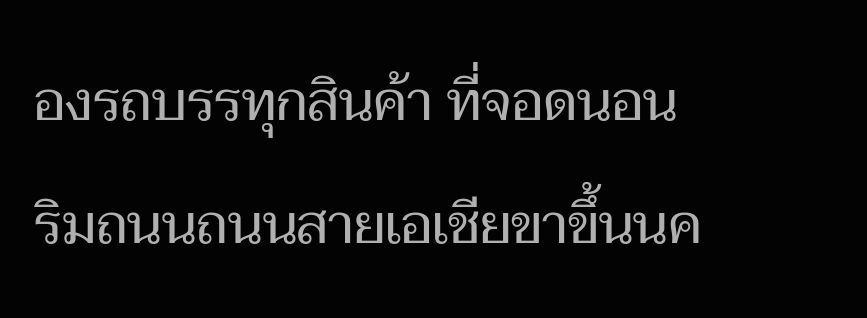องรถบรรทุกสินค้า ที่จอดนอน ริมถนนถนนสายเอเชียขาขึ้นนค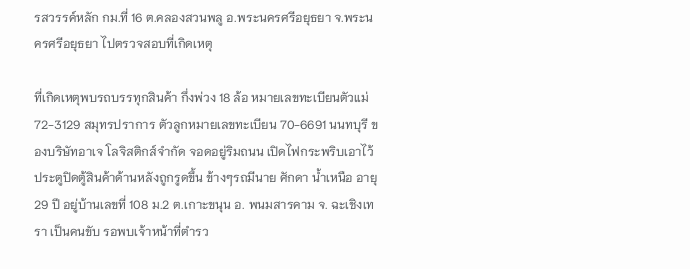รสวรรค์หลัก กม.ที่ 16 ต.คลองสวนพลู อ.พระนครศรีอยุธยา จ.พระนครศรีอยุธยา ไปตรวจสอบที่เกิดเหตุ

ที่เกิดเหตุพบรถบรรทุกสินค้า กึ่งพ่วง 18 ล้อ หมายเลขทะเบียนตัวแม่ 72-3129 สมุทรปราการ ตัวลูกหมายเลขทะเบียน 70-6691 นนทบุรี ของบริษัทอาเจ โลจิสติกส์จำกัด จอดอยู่ริมถนน เปิดไฟกระพริบเอาไว้ ประตูปิดตู้สินค้าด้านหลังถูกรูดขึ้น ข้างๆรถมีนาย ศักดา น้ำเหนือ อายุ 29 ปี อยู่บ้านเลขที่ 108 ม.2 ต.เกาะขนุน อ. พนมสารคาม จ. ฉะเชิงเทรา เป็นคนขับ รอพบเจ้าหน้าที่ตำรว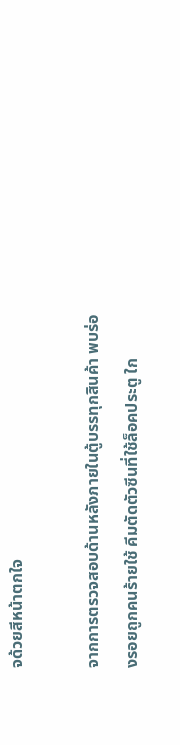จด้วยสีหน้าตกใจ

จากการตรวจสอบด้านหลังภายในตู้บรรทุกสินค้า พบร่องรอยถูกคนร้ายใช้ คีมตัดตัวซีนที่ใช้ล็อคประตู ใก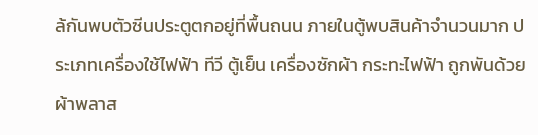ล้กันพบตัวซีนประตูตกอยู่ที่พื้นถนน ภายในตู้พบสินค้าจำนวนมาก ประเภทเครื่องใช้ไฟฟ้า ทีวี ตู้เย็น เครื่องซักผ้า กระทะไฟฟ้า ถูกพันด้วยผ้าพลาส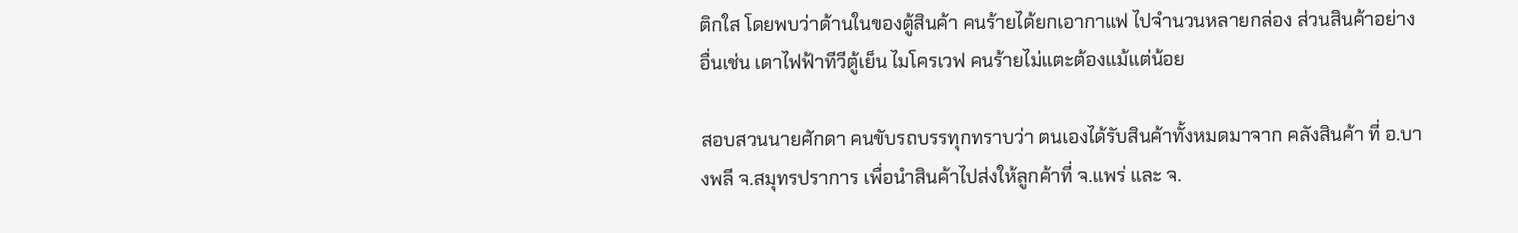ติกใส โดยพบว่าด้านในของตู้สินค้า คนร้ายได้ยกเอากาแฟ ไปจำนวนหลายกล่อง ส่วนสินค้าอย่างอื่นเช่น เตาไฟฟ้าทีวีตู้เย็น ไมโครเวฟ คนร้ายไม่แตะต้องแม้แต่น้อย

สอบสวนนายศักดา คนขับรถบรรทุกทราบว่า ตนเองได้รับสินค้าทั้งหมดมาจาก คลังสินค้า ที่ อ.บางพลี จ.สมุทรปราการ เพื่อนำสินค้าไปส่งให้ลูกค้าที่ จ.แพร่ และ จ.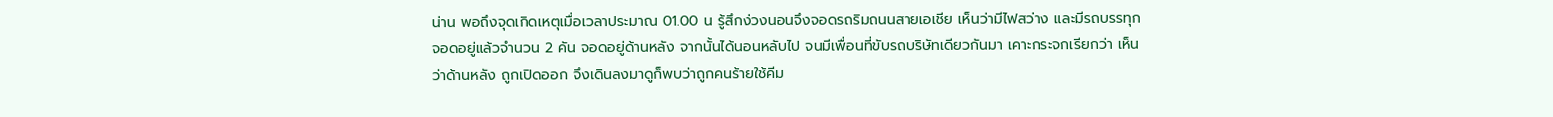น่าน พอถึงจุดเกิดเหตุเมื่อเวลาประมาณ 01.00 น รู้สึกง่วงนอนจึงจอดรถริมถนนสายเอเชีย เห็นว่ามีไฟสว่าง และมีรถบรรทุก จอดอยู่แล้วจำนวน 2 คัน จอดอยู่ด้านหลัง จากนั้นได้นอนหลับไป จนมีเพื่อนที่ขับรถบริษัทเดียวกันมา เคาะกระจกเรียกว่า เห็นว่าด้านหลัง ถูกเปิดออก จึงเดินลงมาดูก็พบว่าถูกคนร้ายใช้คีม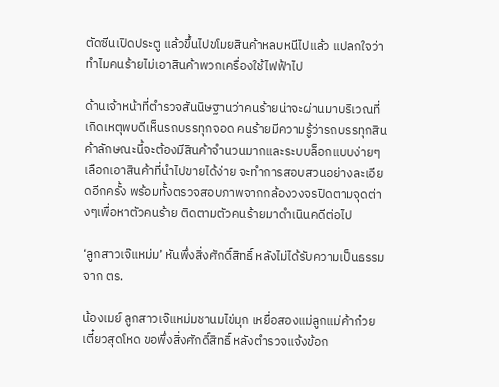ตัดซีนเปิดประตู แล้วขึ้นไปขโมยสินค้าหลบหนีไปแล้ว แปลกใจว่าทำไมคนร้ายไม่เอาสินค้าพวกเครื่องใช้ไฟฟ้าไป

ด้านเจ้าหน้าที่ตำรวจสันนิษฐานว่าคนร้ายน่าจะผ่านมาบริเวณที่เกิดเหตุพบดีเห็นรถบรรทุกจอด คนร้ายมีความรู้ว่ารถบรรทุกสินค้าลักษณะนี้จะต้องมีสินค้าจำนวนมากและระบบล็อกแบบง่ายๆ เลือกเอาสินค้าที่นำไปขายได้ง่าย จะทำการสอบสวนอย่างละเอียดอีกครั้ง พร้อมทั้งตรวจสอบภาพจากกล้องวงจรปิดตามจุดต่างๆเพื่อหาตัวคนร้าย ติดตามตัวคนร้ายมาดำเนินคดีต่อไป

‘ลูกสาวเจ๊แหม่ม’ หันพึ่งสิ่งศักดิ์สิทธิ์ หลังไม่ได้รับความเป็นธรรมจาก ตร.

น้องเมย์ ลูกสาวเจ๊แหม่มชานมไข่มุก เหยื่อสองแม่ลูกแม่ค้าก๋วยเตี๋ยวสุดโหด ขอพึ่งสิ่งศักดิ์สิทธิ์ หลังตำรวจแจ้งข้อก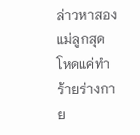ล่าวหาสองแม่ลูกสุดโหดแค่ทำร้ายร่างกาย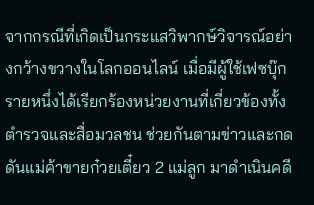จากกรณีที่เกิดเป็นกระแสวิพากษ์วิจารณ์อย่างกว้างขวางในโลกออนไลน์ เมื่อมีผู้ใช้เฟซบุ๊กรายหนึ่งได้เรียกร้องหน่วยงานที่เกี่ยวข้องทั้งตำรวจและสื่อมวลชน ช่วยกันตามข่าวและกดดันแม่ค้าขายก๋วยเตี๋ยว 2 แม่ลูก มาดำเนินคดี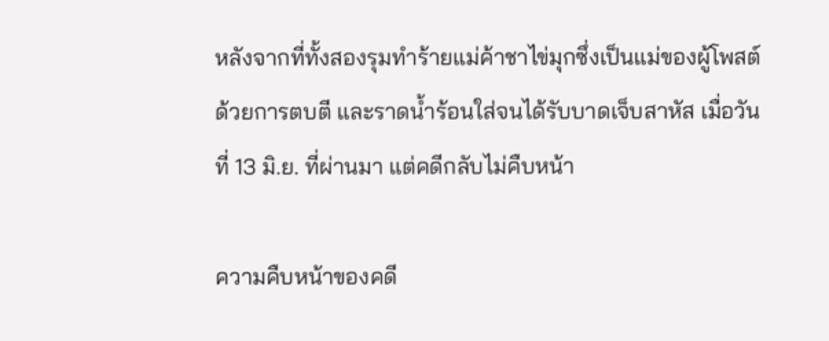หลังจากที่ทั้งสองรุมทำร้ายแม่ค้าชาไข่มุกซึ่งเป็นแม่ของผู้โพสต์ด้วยการตบตี และราดน้ำร้อนใส่จนได้รับบาดเจ็บสาหัส เมื่อวันที่ 13 มิ.ย. ที่ผ่านมา แต่คดีกลับไม่คืบหน้า

ความคืบหน้าของคดี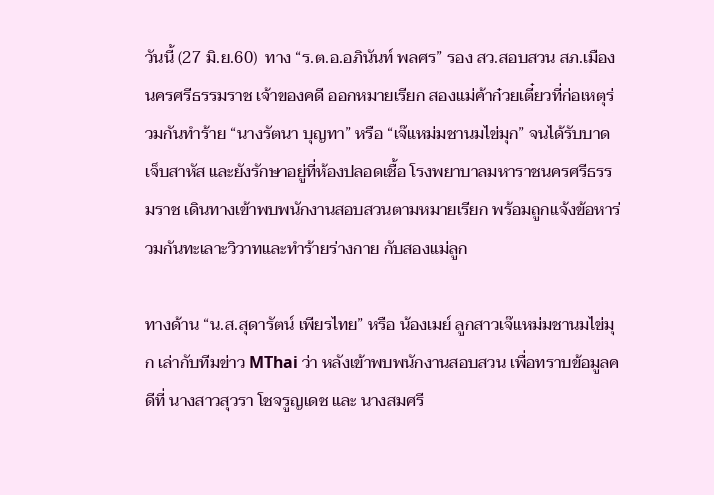วันนี้ (27 มิ.ย.60)  ทาง “ร.ต.อ.อภินันท์ พลศร” รอง สว.สอบสวน สภ.เมืองนครศรีธรรมราช เจ้าของคดี ออกหมายเรียก สองแม่ค้าก๋วยเตี๋ยวที่ก่อเหตุร่วมกันทำร้าย “นางรัตนา บุญทา” หรือ “เจ๊แหม่มชานมไข่มุก” จนได้รับบาดเจ็บสาหัส และยังรักษาอยู่ที่ห้องปลอดเชื้อ โรงพยาบาลมหาราชนครศรีธรรมราช เดินทางเข้าพบพนักงานสอบสวนตามหมายเรียก พร้อมถูกแจ้งข้อหาร่วมกันทะเลาะวิวาทและทำร้ายร่างกาย กับสองแม่ลูก

ทางด้าน “น.ส.สุดารัตน์ เพียรไทย” หรือ น้องเมย์ ลูกสาวเจ๊แหม่มชานมไข่มุก เล่ากับทีมข่าว MThai ว่า หลังเข้าพบพนักงานสอบสวน เพื่อทราบข้อมูลคดีที่ นางสาวสุวรา โชจรูญเดช และ นางสมศรี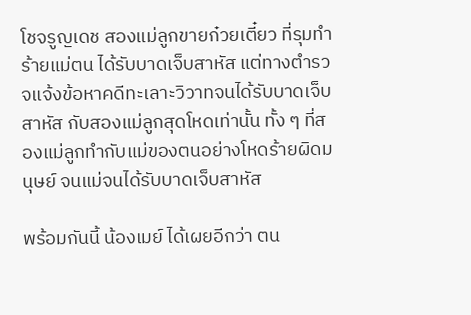โชจรูญเดช สองแม่ลูกขายก๋วยเตี๋ยว ที่รุมทำร้ายแม่ตน ได้รับบาดเจ็บสาหัส แต่ทางตำรวจแจ้งข้อหาคดีทะเลาะวิวาทจนได้รับบาดเจ็บสาหัส กับสองแม่ลูกสุดโหดเท่านั้น ทั้ง ๆ ที่สองแม่ลูกทำกับแม่ของตนอย่างโหดร้ายผิดมนุษย์ จนแม่จนได้รับบาดเจ็บสาหัส

พร้อมกันนี้ น้องเมย์ ได้เผยอีกว่า ตน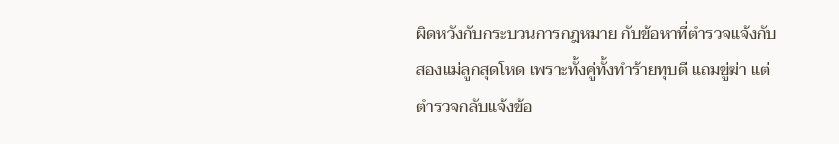ผิดหวังกับกระบวนการกฎหมาย กับข้อหาที่ตำรวจแจ้งกับสองแม่ลูกสุดโหด เพราะทั้งคู่ทั้งทำร้ายทุบตี แถมขู่ฆ่า แต่ตำรวจกลับแจ้งข้อ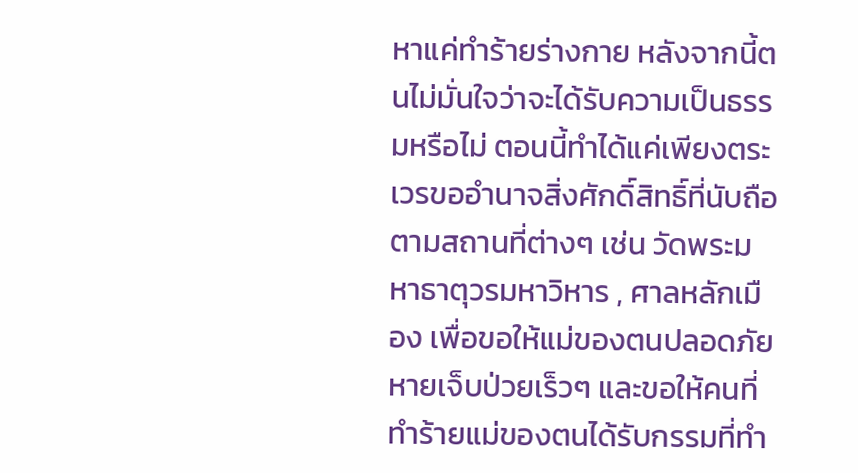หาแค่ทำร้ายร่างกาย หลังจากนี้ตนไม่มั่นใจว่าจะได้รับความเป็นธรรมหรือไม่ ตอนนี้ทำได้แค่เพียงตระเวรขออำนาจสิ่งศักดิ์สิทธิ์ที่นับถือ ตามสถานที่ต่างๆ เช่น วัดพระมหาธาตุวรมหาวิหาร , ศาลหลักเมือง เพื่อขอให้แม่ของตนปลอดภัย หายเจ็บป่วยเร็วๆ และขอให้คนที่ทำร้ายแม่ของตนได้รับกรรมที่ทำ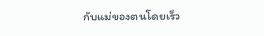กับแม่ของตนโดยเร็ว